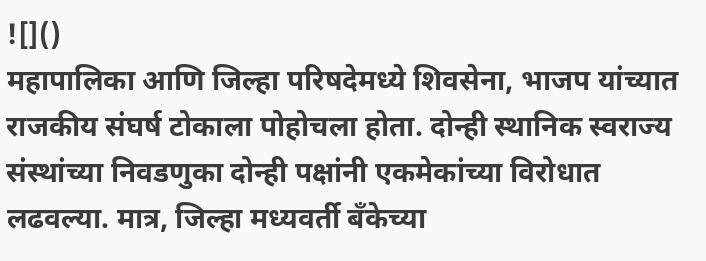![]()
महापालिका आणि जिल्हा परिषदेमध्ये शिवसेना, भाजप यांच्यात राजकीय संघर्ष टोकाला पोहोचला होता. दोन्ही स्थानिक स्वराज्य संस्थांच्या निवडणुका दोन्ही पक्षांनी एकमेकांच्या विरोधात लढवल्या. मात्र, जिल्हा मध्यवर्ती बँकेच्या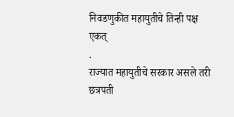निवडणुकीत महायुतीचे तिन्ही पक्ष एकत्
.
राज्यात महायुतीचे सरकार असले तरी छत्रपती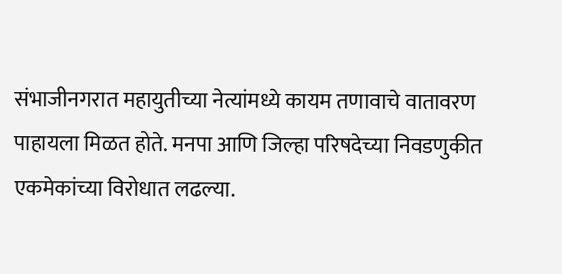संभाजीनगरात महायुतीच्या नेत्यांमध्ये कायम तणावाचे वातावरण पाहायला मिळत होते. मनपा आणि जिल्हा परिषदेच्या निवडणुकीत एकमेकांच्या विरोधात लढल्या.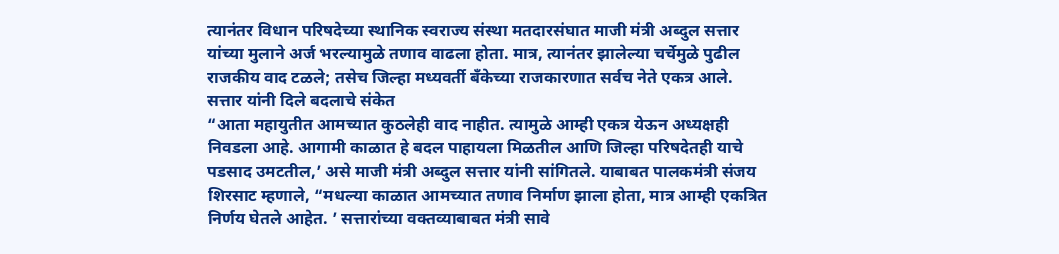त्यानंतर विधान परिषदेच्या स्थानिक स्वराज्य संस्था मतदारसंघात माजी मंत्री अब्दुल सत्तार यांच्या मुलाने अर्ज भरल्यामुळे तणाव वाढला होता. मात्र, त्यानंतर झालेल्या चर्चेमुळे पुढील राजकीय वाद टळले; तसेच जिल्हा मध्यवर्ती बँकेच्या राजकारणात सर्वच नेते एकत्र आले.
सत्तार यांनी दिले बदलाचे संकेत
“आता महायुतीत आमच्यात कुठलेही वाद नाहीत. त्यामुळे आम्ही एकत्र येऊन अध्यक्षही निवडला आहे. आगामी काळात हे बदल पाहायला मिळतील आणि जिल्हा परिषदेतही याचे पडसाद उमटतील,’ असे माजी मंत्री अब्दुल सत्तार यांनी सांगितले. याबाबत पालकमंत्री संजय शिरसाट म्हणाले, “मधल्या काळात आमच्यात तणाव निर्माण झाला होता, मात्र आम्ही एकत्रित निर्णय घेतले आहेत. ’ सत्तारांच्या वक्तव्याबाबत मंत्री सावे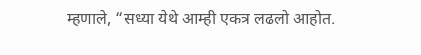म्हणाले, “सध्या येथे आम्ही एकत्र लढलो आहोत.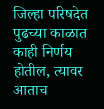जिल्हा परिषदेत पुढच्या काळात काही निर्णय होतील, त्यावर आताच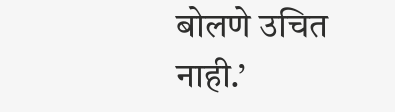बोलणे उचित नाही.’